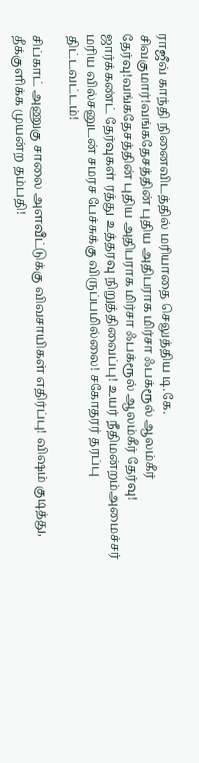ராஜீவ் காந்தி நினைவிடத்தில் மரியாதை செலுத்திய டி.கே. சிவகுமார்!வங்கதேசத்தின் புதிய அதிபராக மிர்சா ஃபக்ரூல் ஆலம்கீர் தேர்வு!வங்கதேசத்தின் புதிய அதிபராக மிர்சா ஃபக்ரூல் ஆலம்கீர் தேர்வு! ஜார்க்கண்ட் தேர்வுகள் ரத்து உத்தரவு நிறுத்திவைப்பு! உயர் நீதிமன்றம்அமைச்சர் மரிய வில்சனுடன் சமரச பேச்சுக்கு விருப்பமில்லை! சகோதரர் தரப்பு திட்டவட்டம்!

சிப்காட் அணுகு சாலை அளவீட்டுக்கு விவசாயிகள் எதிர்ப்பு! விஷம் குடித்து, தீக்குளிக்க முயன்ற தம்பதி!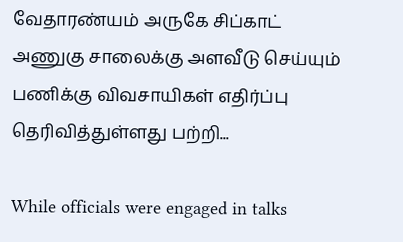வேதாரண்யம் அருகே சிப்காட் அணுகு சாலைக்கு அளவீடு செய்யும் பணிக்கு விவசாயிகள் எதிர்ப்பு தெரிவித்துள்ளது பற்றி...

While officials were engaged in talks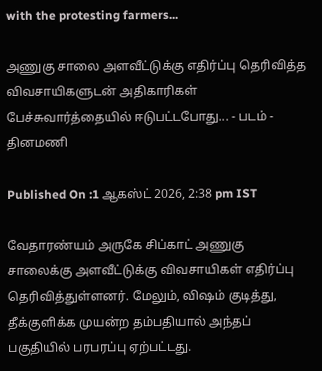with the protesting farmers...

அணுகு சாலை அளவீட்டுக்கு எதிர்ப்பு தெரிவித்த விவசாயிகளுடன் அதிகாரிகள் பேச்சுவார்த்தையில் ஈடுபட்டபோது... - படம் - தினமணி

Published On :1 ஆகஸ்ட் 2026, 2:38 pm IST

வேதாரண்யம் அருகே சிப்காட் அணுகு சாலைக்கு அளவீட்டுக்கு விவசாயிகள் எதிர்ப்பு தெரிவித்துள்ளனர். மேலும், விஷம் குடித்து, தீக்குளிக்க முயன்ற தம்பதியால் அந்தப் பகுதியில் பரபரப்பு ஏற்பட்டது.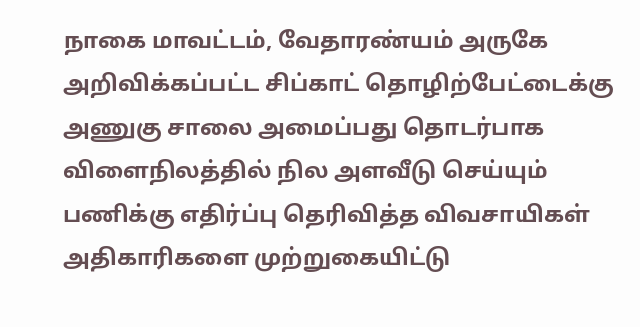நாகை மாவட்டம், வேதாரண்யம் அருகே அறிவிக்கப்பட்ட சிப்காட் தொழிற்பேட்டைக்கு அணுகு சாலை அமைப்பது தொடர்பாக விளைநிலத்தில் நில அளவீடு செய்யும் பணிக்கு எதிர்ப்பு தெரிவித்த விவசாயிகள் அதிகாரிகளை முற்றுகையிட்டு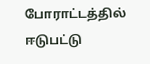போராட்டத்தில் ஈடுபட்டு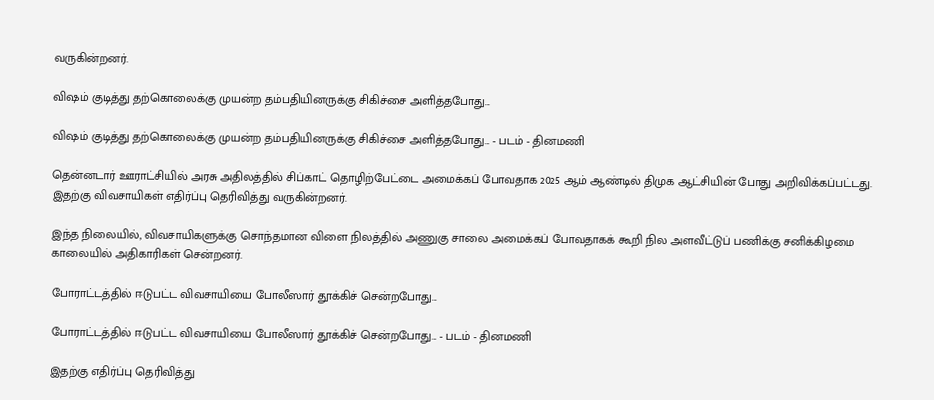வருகின்றனர்.

விஷம் குடித்து தற்கொலைக்கு முயன்ற தம்பதியினருக்கு சிகிச்சை அளித்தபோது...

விஷம் குடித்து தற்கொலைக்கு முயன்ற தம்பதியினருக்கு சிகிச்சை அளித்தபோது... - படம் - தினமணி

தென்னடார் ஊராட்சியில் அரசு அதிலத்தில் சிப்காட் தொழிற்பேட்டை அமைக்கப் போவதாக 2025 ஆம் ஆண்டில் திமுக ஆட்சியின் போது அறிவிக்கப்பட்டது. இதற்கு விவசாயிகள் எதிர்ப்பு தெரிவித்து வருகின்றனர்.

இந்த நிலையில், விவசாயிகளுக்கு சொந்தமான விளை நிலத்தில் அணுகு சாலை அமைக்கப் போவதாகக் கூறி நில அளவீட்டுப் பணிக்கு சனிக்கிழமை காலையில் அதிகாரிகள் சென்றனர்.

போராட்டத்தில் ஈடுபட்ட விவசாயியை போலீஸார் தூக்கிச் சென்றபோது...

போராட்டத்தில் ஈடுபட்ட விவசாயியை போலீஸார் தூக்கிச் சென்றபோது... - படம் - தினமணி

இதற்கு எதிர்ப்பு தெரிவித்து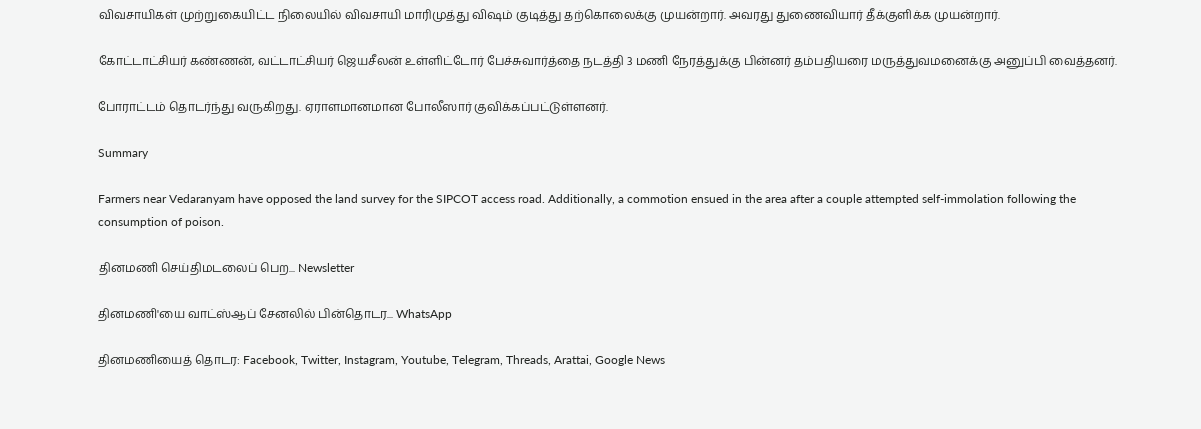விவசாயிகள் முற்றுகையிட்ட நிலையில் விவசாயி மாரிமுத்து விஷம் குடித்து தற்கொலைக்கு முயன்றார். அவரது துணைவியார் தீக்குளிக்க முயன்றார்.

கோட்டாட்சியர் கண்ணன், வட்டாட்சியர் ஜெயசீலன் உள்ளிட்டோர் பேச்சுவார்த்தை நடத்தி 3 மணி நேரத்துக்கு பின்னர் தம்பதியரை மருத்துவமனைக்கு அனுப்பி வைத்தனர்.

போராட்டம் தொடர்ந்து வருகிறது. ஏராளமானமான போலீஸார் குவிக்கப்பட்டுள்ளனர்.

Summary

Farmers near Vedaranyam have opposed the land survey for the SIPCOT access road. Additionally, a commotion ensued in the area after a couple attempted self-immolation following the consumption of poison.

தினமணி செய்திமடலைப் பெற... Newsletter

தினமணி'யை வாட்ஸ்ஆப் சேனலில் பின்தொடர... WhatsApp

தினமணியைத் தொடர: Facebook, Twitter, Instagram, Youtube, Telegram, Threads, Arattai, Google News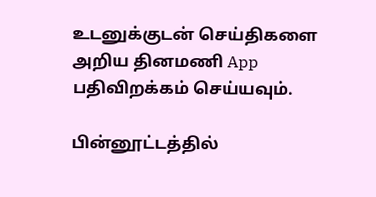உடனுக்குடன் செய்திகளை அறிய தினமணி App பதிவிறக்கம் செய்யவும்.

பின்னூட்டத்தில்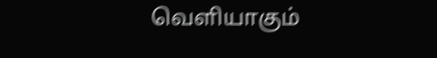வெளியாகும்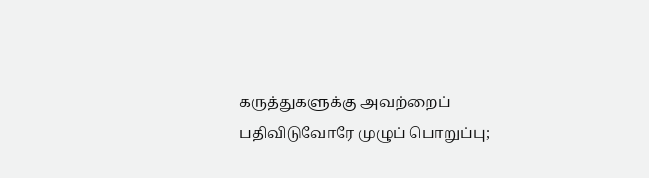கருத்துகளுக்கு அவற்றைப் பதிவிடுவோரே முழுப் பொறுப்பு;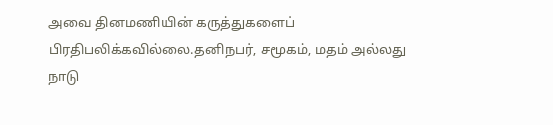அவை தினமணியின் கருத்துகளைப் பிரதிபலிக்கவில்லை.தனிநபர், சமூகம், மதம் அல்லது நாடு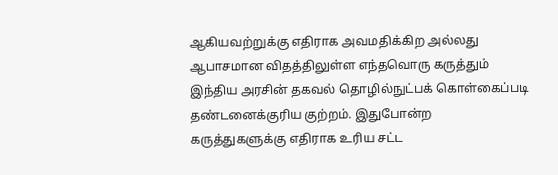ஆகியவற்றுக்கு எதிராக அவமதிக்கிற அல்லது ஆபாசமான விதத்திலுள்ள எந்தவொரு கருத்தும் இந்திய அரசின் தகவல் தொழில்நுட்பக் கொள்கைப்படி தண்டனைக்குரிய குற்றம். இதுபோன்ற கருத்துகளுக்கு எதிராக உரிய சட்ட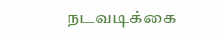நடவடிக்கை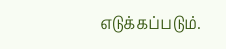எடுக்கப்படும்.